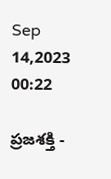Sep 14,2023 00:22

ప్రజశక్తి -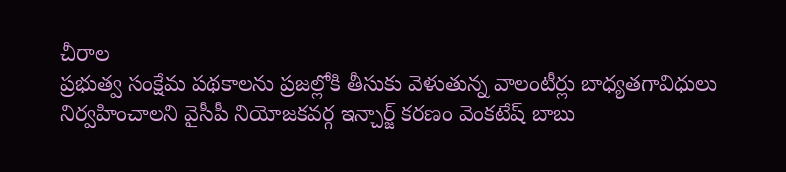చీరాల
ప్రభుత్వ సంక్షేమ పథకాలను ప్రజల్లోకి తీసుకు వెళుతున్న వాలంటీర్లు బాధ్యతగావిధులు నిర్వహించాలని వైసీపీ నియోజకవర్గ ఇన్చార్జ్ కరణం వెంకటేష్ బాబు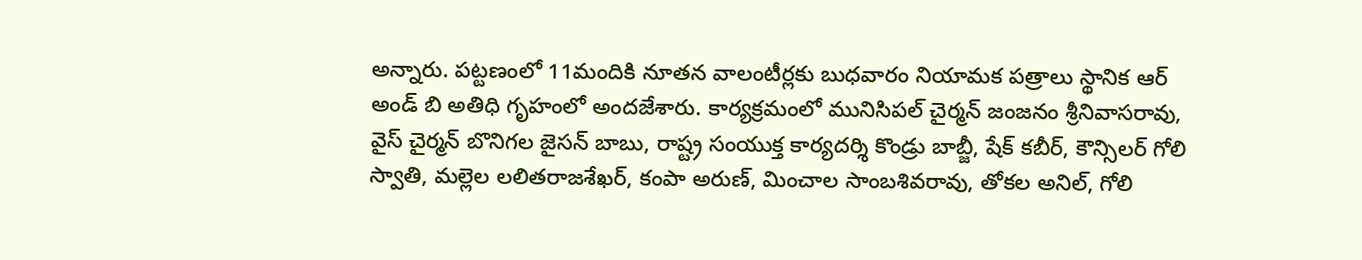అన్నారు. పట్టణంలో 11మందికి నూతన వాలంటీర్లకు బుధవారం నియామక పత్రాలు స్థానిక ఆర్ అండ్ బి అతిధి గృహంలో అందజేశారు. కార్యక్రమంలో మునిసిపల్ చైర్మన్ జంజనం శ్రీనివాసరావు, వైస్ చైర్మన్ బొనిగల జైసన్ బాబు, రాష్ట్ర సంయుక్త కార్యదర్శి కొండ్రు బాబ్జీ, షేక్ కబీర్, కౌన్సిలర్‌ గోలి స్వాతి, మల్లెల లలితరాజశేఖర్, కంపా అరుణ్, మించాల సాంబశివరావు, తోకల అనిల్, గోలి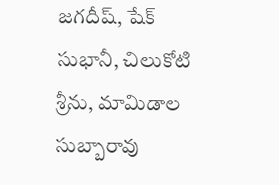జగదీష్, షేక్ సుభానీ, చిలుకోటి శ్రీను, మామిడాల సుబ్బారావు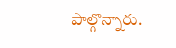పాల్గొన్నారు.